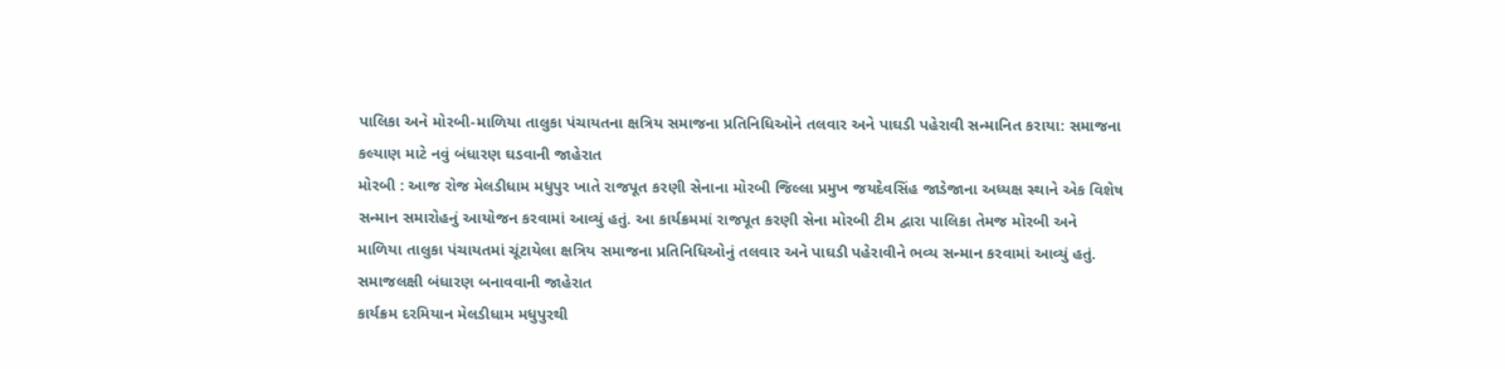પાલિકા અને મોરબી-માળિયા તાલુકા પંચાયતના ક્ષત્રિય સમાજના પ્રતિનિધિઓને તલવાર અને પાઘડી પહેરાવી સન્માનિત કરાયા: સમાજના કલ્યાણ માટે નવું બંધારણ ઘડવાની જાહેરાત
મોરબી : આજ રોજ મેલડીધામ મધુપુર ખાતે રાજપૂત કરણી સેનાના મોરબી જિલ્લા પ્રમુખ જયદેવસિંહ જાડેજાના અધ્યક્ષ સ્થાને એક વિશેષ સન્માન સમારોહનું આયોજન કરવામાં આવ્યું હતું. આ કાર્યક્રમમાં રાજપૂત કરણી સેના મોરબી ટીમ દ્વારા પાલિકા તેમજ મોરબી અને માળિયા તાલુકા પંચાયતમાં ચૂંટાયેલા ક્ષત્રિય સમાજના પ્રતિનિધિઓનું તલવાર અને પાઘડી પહેરાવીને ભવ્ય સન્માન કરવામાં આવ્યું હતું.
સમાજલક્ષી બંધારણ બનાવવાની જાહેરાત
કાર્યક્રમ દરમિયાન મેલડીધામ મધુપુરથી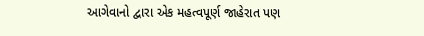આગેવાનો દ્વારા એક મહત્વપૂર્ણ જાહેરાત પણ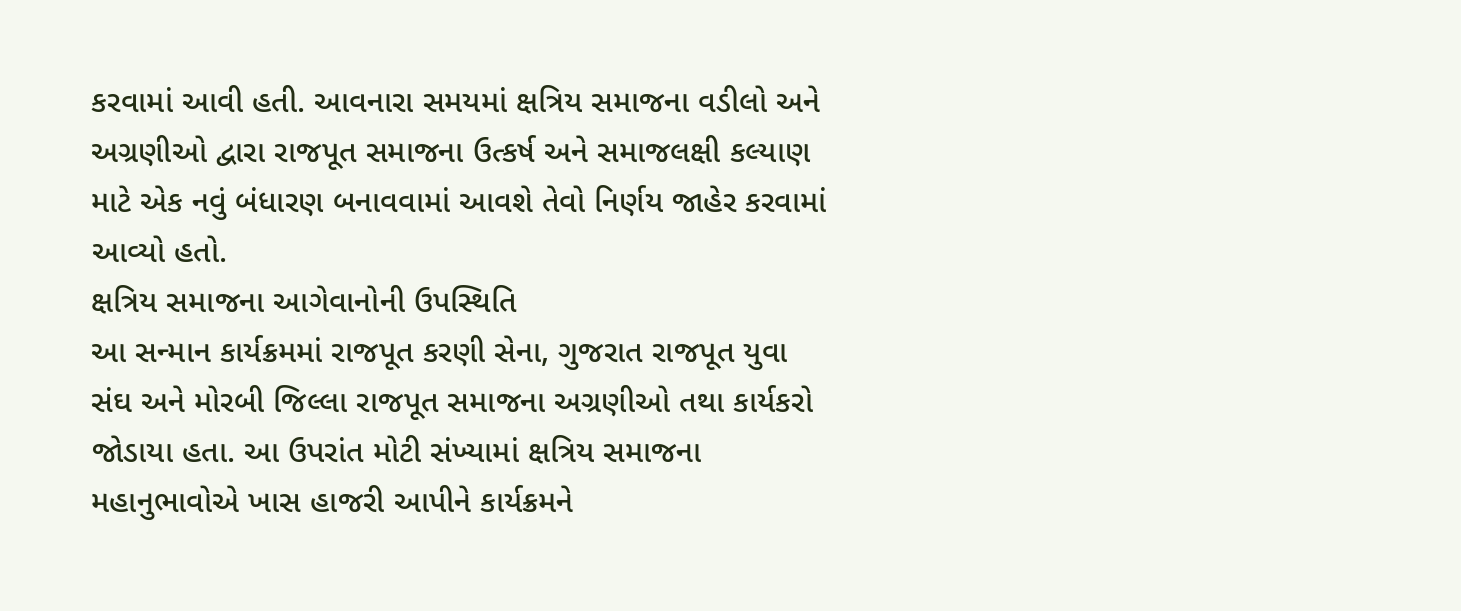કરવામાં આવી હતી. આવનારા સમયમાં ક્ષત્રિય સમાજના વડીલો અને અગ્રણીઓ દ્વારા રાજપૂત સમાજના ઉત્કર્ષ અને સમાજલક્ષી કલ્યાણ માટે એક નવું બંધારણ બનાવવામાં આવશે તેવો નિર્ણય જાહેર કરવામાં આવ્યો હતો.
ક્ષત્રિય સમાજના આગેવાનોની ઉપસ્થિતિ
આ સન્માન કાર્યક્રમમાં રાજપૂત કરણી સેના, ગુજરાત રાજપૂત યુવા સંઘ અને મોરબી જિલ્લા રાજપૂત સમાજના અગ્રણીઓ તથા કાર્યકરો જોડાયા હતા. આ ઉપરાંત મોટી સંખ્યામાં ક્ષત્રિય સમાજના મહાનુભાવોએ ખાસ હાજરી આપીને કાર્યક્રમને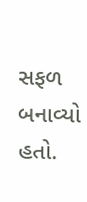સફળ બનાવ્યો હતો.